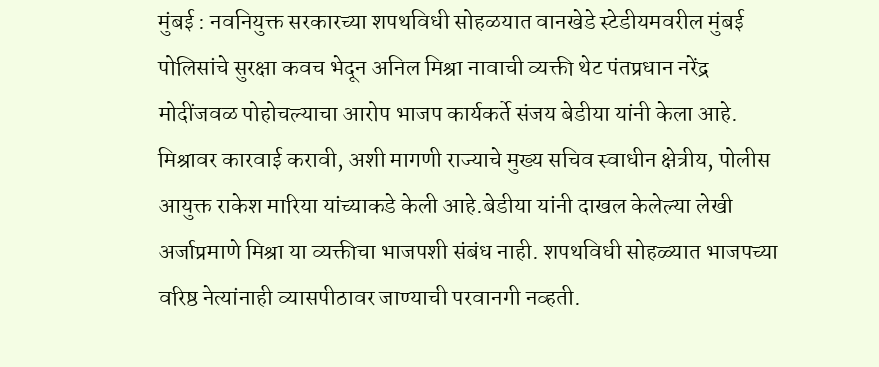मुंबई : नवनियुक्त सरकारच्या शपथविधी सोहळयात वानखेडे स्टेडीयमवरील मुंबई पोलिसांचे सुरक्षा कवच भेदून अनिल मिश्रा नावाची व्यक्ती थेट पंतप्रधान नरेंद्र मोदींजवळ पोहोचल्याचा आरोप भाजप कार्यकर्ते संजय बेडीया यांनी केला आहे. मिश्रावर कारवाई करावी, अशी मागणी राज्याचे मुख्य सचिव स्वाधीन क्षेत्रीय, पोलीस आयुक्त राकेश मारिया यांच्याकडे केली आहे.बेडीया यांनी दाखल केलेल्या लेखी अर्जाप्रमाणे मिश्रा या व्यक्तीचा भाजपशी संबंध नाही. शपथविधी सोहळ्यात भाजपच्या वरिष्ठ नेत्यांनाही व्यासपीठावर जाण्याची परवानगी नव्हती.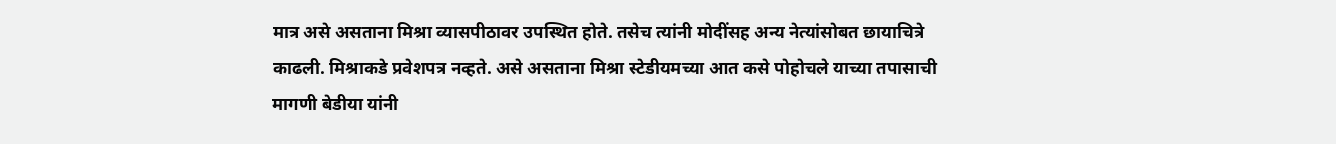मात्र असे असताना मिश्रा व्यासपीठावर उपस्थित होते. तसेच त्यांनी मोदींसह अन्य नेत्यांसोबत छायाचित्रे काढली. मिश्राकडे प्रवेशपत्र नव्हते. असे असताना मिश्रा स्टेडीयमच्या आत कसे पोहोचले याच्या तपासाची मागणी बेडीया यांनी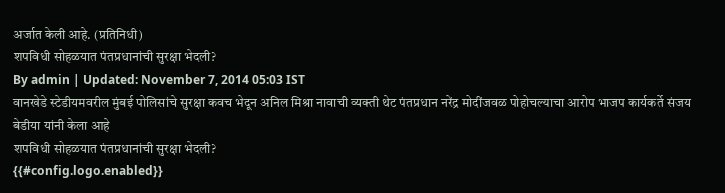अर्जात केली आहे. (प्रतिनिधी)
शपविधी सोहळयात पंतप्रधानांची सुरक्षा भेदली?
By admin | Updated: November 7, 2014 05:03 IST
वानखेडे स्टेडीयमवरील मुंबई पोलिसांचे सुरक्षा कवच भेदून अनिल मिश्रा नावाची व्यक्ती थेट पंतप्रधान नरेंद्र मोदींजवळ पोहोचल्याचा आरोप भाजप कार्यकर्ते संजय बेडीया यांनी केला आहे
शपविधी सोहळयात पंतप्रधानांची सुरक्षा भेदली?
{{#config.logo.enabled}}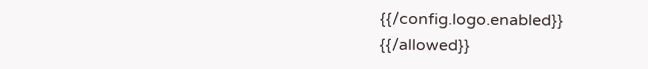{{/config.logo.enabled}}
{{/allowed}}